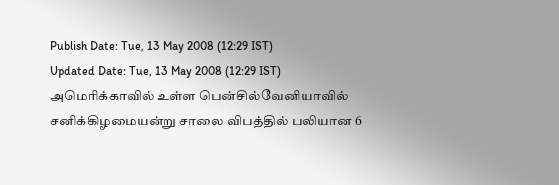Publish Date: Tue, 13 May 2008 (12:29 IST)
Updated Date: Tue, 13 May 2008 (12:29 IST)
அமெரிக்காவில் உள்ள பென்சில்வேனியாவில் சனிக்கிழமையன்று சாலை விபத்தில் பலியான 6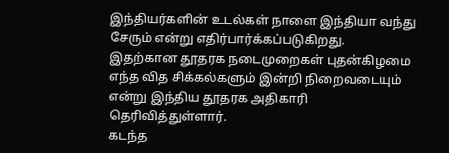இந்தியர்களின் உடல்கள் நாளை இந்தியா வந்து சேரும் என்று எதிர்பார்க்கப்படுகிறது.
இதற்கான தூதரக நடைமுறைகள் புதன்கிழமை எந்த வித சிக்கல்களும் இன்றி நிறைவடையும் என்று இந்திய தூதரக அதிகாரி தெரிவித்துள்ளார்.
கடந்த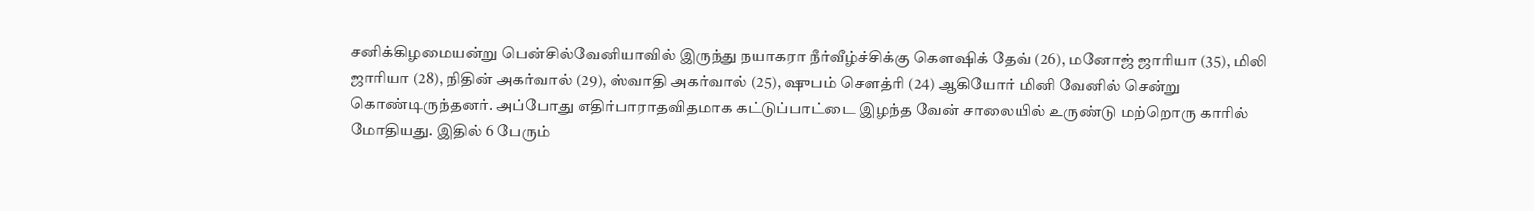சனிக்கிழமையன்று பென்சில்வேனியாவில் இருந்து நயாகரா நீர்வீழ்ச்சிக்கு கௌஷிக் தேவ் (26), மனோஜ் ஜாரியா (35), மிலி ஜாரியா (28), நிதின் அகர்வால் (29), ஸ்வாதி அகர்வால் (25), ஷுபம் சௌத்ரி (24) ஆகியோர் மினி வேனில் சென்று கொண்டிருந்தனர். அப்போது எதிர்பாராதவிதமாக கட்டுப்பாட்டை இழந்த வேன் சாலையில் உருண்டு மற்றொரு காரில் மோதியது. இதில் 6 பேரும்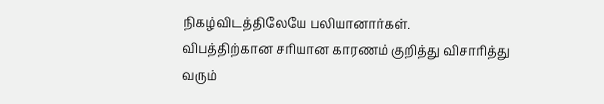நிகழ்விடத்திலேயே பலியானார்கள்.
விபத்திற்கான சரியான காரணம் குறித்து விசாரித்து வரும்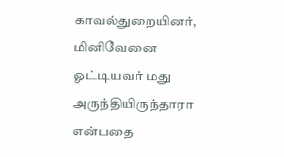காவல்துறையினர், மினிவேனை ஓட்டியவர் மது அருந்தியிருந்தாரா என்பதை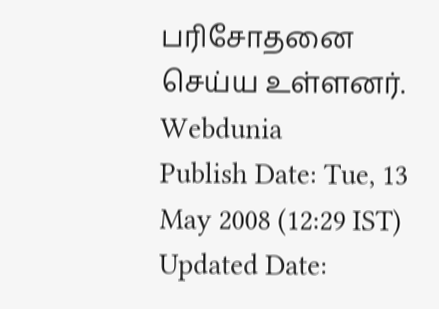பரிசோதனை செய்ய உள்ளனர்.
Webdunia
Publish Date: Tue, 13 May 2008 (12:29 IST)
Updated Date: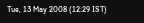Tue, 13 May 2008 (12:29 IST)